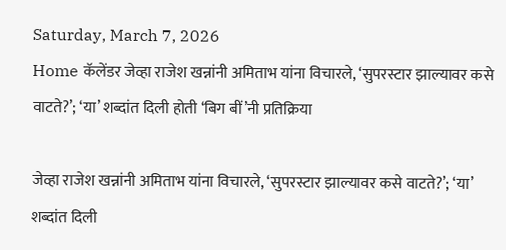Saturday, March 7, 2026
Home कॅलेंडर जेव्हा राजेश खन्नांनी अमिताभ यांना विचारले, ‘सुपरस्टार झाल्यावर कसे वाटते?’; ‘या’ शब्दांत दिली होती ‘बिग बीं’नी प्रतिक्रिया

जेव्हा राजेश खन्नांनी अमिताभ यांना विचारले, ‘सुपरस्टार झाल्यावर कसे वाटते?’; ‘या’ शब्दांत दिली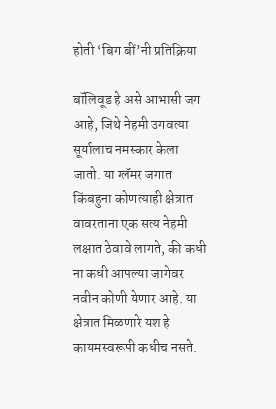होती ‘बिग बीं’नी प्रतिक्रिया

बॉलिवूड हे असे आभासी जग आहे, जिथे नेहमी उगवत्या सूर्यालाच नमस्कार केला जातो. या ग्लॅमर जगात किंबहुना कोणत्याही क्षेत्रात वावरताना एक सत्य नेहमी लक्षात ठेवावे लागते, की कधी ना कधी आपल्या जागेवर नवीन कोणी येणार आहे. या क्षेत्रात मिळणारे यश हे कायमस्वरूपी कधीच नसते.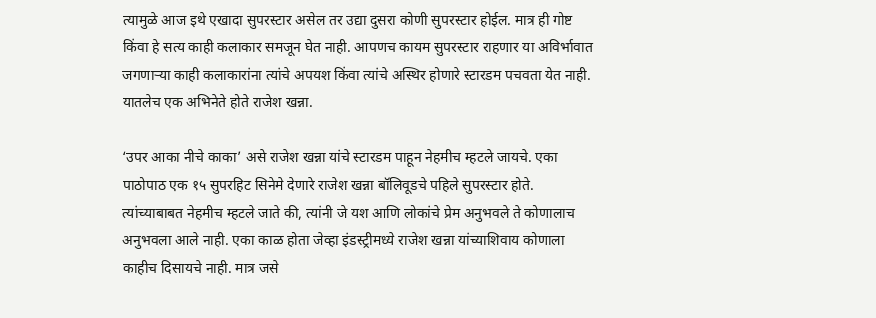त्यामुळे आज इथे एखादा सुपरस्टार असेल तर उद्या दुसरा कोणी सुपरस्टार होईल. मात्र ही गोष्ट किंवा हे सत्य काही कलाकार समजून घेत नाही. आपणच कायम सुपरस्टार राहणार या अविर्भावात जगणाऱ्या काही कलाकारांना त्यांचे अपयश किंवा त्यांचे अस्थिर होणारे स्टारडम पचवता येत नाही. यातलेच एक अभिनेते होते राजेश खन्ना.

‘उपर आका नीचे काका’ असे राजेश खन्ना यांचे स्टारडम पाहून नेहमीच म्हटले जायचे. एका पाठोपाठ एक १५ सुपरहिट सिनेमे देणारे राजेश खन्ना बॉलिवूडचे पहिले सुपरस्टार होते. त्यांच्याबाबत नेहमीच म्हटले जाते की, त्यांनी जे यश आणि लोकांचे प्रेम अनुभवले ते कोणालाच अनुभवला आले नाही. एका काळ होता जेव्हा इंडस्ट्रीमध्ये राजेश खन्ना यांच्याशिवाय कोणाला काहीच दिसायचे नाही. मात्र जसे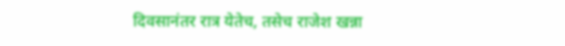दिवसानंतर रात्र येतेच, तसेच राजेश खन्ना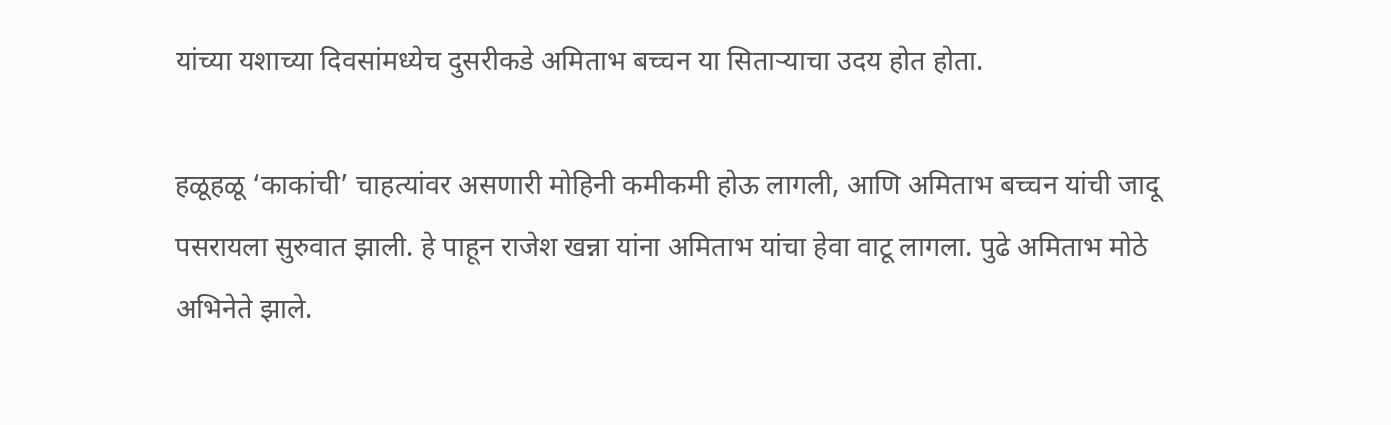यांच्या यशाच्या दिवसांमध्येच दुसरीकडे अमिताभ बच्चन या सिताऱ्याचा उदय होत होता.

हळूहळू ‘काकांची’ चाहत्यांवर असणारी मोहिनी कमीकमी होऊ लागली, आणि अमिताभ बच्चन यांची जादू पसरायला सुरुवात झाली. हे पाहून राजेश खन्ना यांना अमिताभ यांचा हेवा वाटू लागला. पुढे अमिताभ मोठे अभिनेते झाले.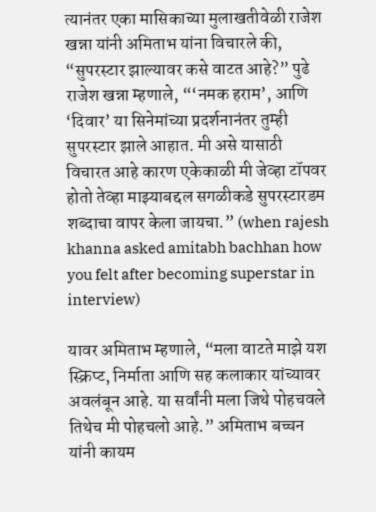त्यानंतर एका मासिकाच्या मुलाखतीवेळी राजेश खन्ना यांनी अमिताभ यांना विचारले की, “सुपरस्टार झाल्यावर कसे वाटत आहे?” पुढे राजेश खन्ना म्हणाले, “‘नमक हराम’, आणि ‘दिवार’ या सिनेमांच्या प्रदर्शनानंतर तुम्ही सुपरस्टार झाले आहात. मी असे यासाठी विचारत आहे कारण एकेकाळी मी जेव्हा टॉपवर होतो तेव्हा माझ्याबद्दल सगळीकडे सुपरस्टारडम शब्दाचा वापर केला जायचा.” (when rajesh khanna asked amitabh bachhan how you felt after becoming superstar in interview)

यावर अमिताभ म्हणाले, “मला वाटते माझे यश स्क्रिप्ट, निर्माता आणि सह कलाकार यांच्यावर अवलंबून आहे. या सर्वांनी मला जिथे पोहचवले तिथेच मी पोहचलो आहे.” अमिताभ बच्चन यांनी कायम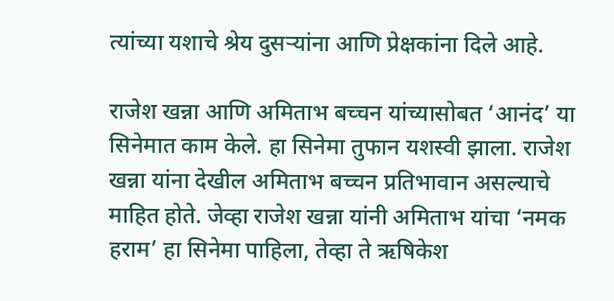त्यांच्या यशाचे श्रेय दुसऱ्यांना आणि प्रेक्षकांना दिले आहे.

राजेश खन्ना आणि अमिताभ बच्चन यांच्यासोबत ‘आनंद’ या सिनेमात काम केले. हा सिनेमा तुफान यशस्वी झाला. राजेश खन्ना यांना देखील अमिताभ बच्चन प्रतिभावान असल्याचे माहित होते. जेव्हा राजेश खन्ना यांनी अमिताभ यांचा ‘नमक हराम’ हा सिनेमा पाहिला, तेव्हा ते ऋषिकेश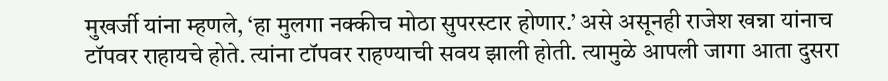मुखर्जी यांना म्हणले, ‘हा मुलगा नक्कीच मोठा सुपरस्टार होणार.’ असे असूनही राजेश खन्ना यांनाच टॉपवर राहायचे होते. त्यांना टॉपवर राहण्याची सवय झाली होती. त्यामुळे आपली जागा आता दुसरा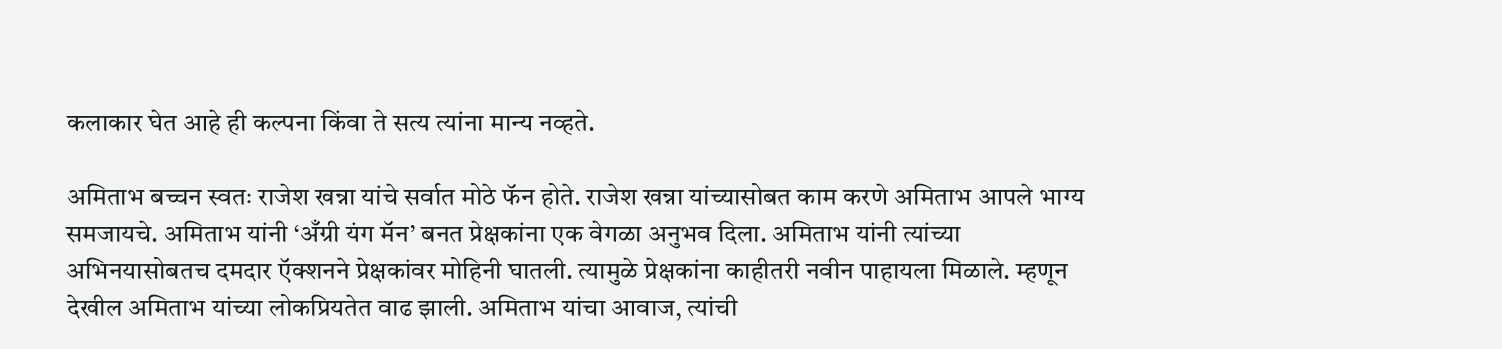कलाकार घेत आहे ही कल्पना किंवा ते सत्य त्यांना मान्य नव्हते.

अमिताभ बच्चन स्वतः राजेश खन्ना यांचे सर्वात मोठे फॅन होते. राजेश खन्ना यांच्यासोबत काम करणे अमिताभ आपले भाग्य समजायचे. अमिताभ यांनी ‘अँग्री यंग मॅन’ बनत प्रेक्षकांना एक वेगळा अनुभव दिला. अमिताभ यांनी त्यांच्या अभिनयासोबतच दमदार ऍक्शनने प्रेक्षकांवर मोहिनी घातली. त्यामुळे प्रेक्षकांना काहीतरी नवीन पाहायला मिळाले. म्हणून देखील अमिताभ यांच्या लोकप्रियतेत वाढ झाली. अमिताभ यांचा आवाज, त्यांची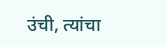उंची, त्यांचा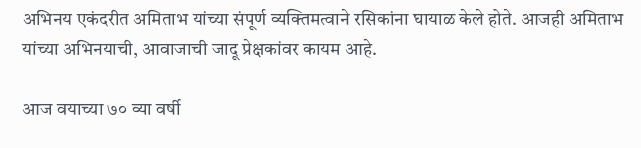अभिनय एकंदरीत अमिताभ यांच्या संपूर्ण व्यक्तिमत्वाने रसिकांना घायाळ केले होते. आजही अमिताभ यांच्या अभिनयाची, आवाजाची जादू प्रेक्षकांवर कायम आहे.

आज वयाच्या ७० व्या वर्षी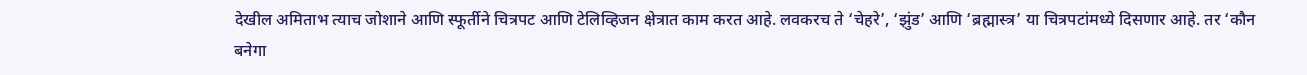देखील अमिताभ त्याच जोशाने आणि स्फूर्तीने चित्रपट आणि टेलिव्हिजन क्षेत्रात काम करत आहे. लवकरच ते ‘चेहरे’, ‘झुंड’ आणि ‘ब्रह्मास्त्र’ या चित्रपटांमध्ये दिसणार आहे. तर ‘कौन बनेगा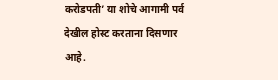करोडपती’ या शोचे आगामी पर्व देखील होस्ट करताना दिसणार आहे.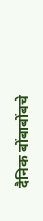दैनिक बोंबाबोंबचे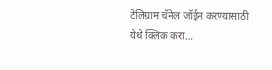टेलिग्राम चॅनेल जॉईन करण्यासाठी येथे क्लिक करा…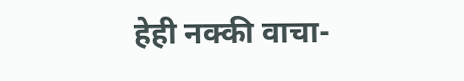हेही नक्की वाचा-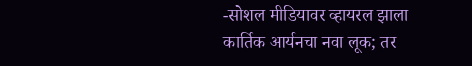-सोशल मीडियावर व्हायरल झाला कार्तिक आर्यनचा नवा लूक; तर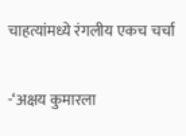चाहत्यांमध्ये रंगलीय एकच चर्चा

-‘अक्षय कुमारला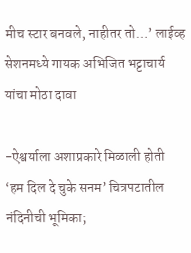मीच स्टार बनवले, नाहीतर तो…’ लाईव्ह सेशनमध्ये गायक अभिजित भट्टाचार्य यांचा मोठा दावा

-ऐश्वर्याला अशाप्रकारे मिळाली होती ‘हम दिल दे चुके सनम’ चित्रपटातील नंदिनीची भूमिका;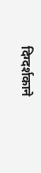दिग्दर्शकाने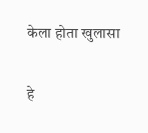केला होता खुलासा

हे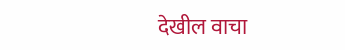देखील वाचा